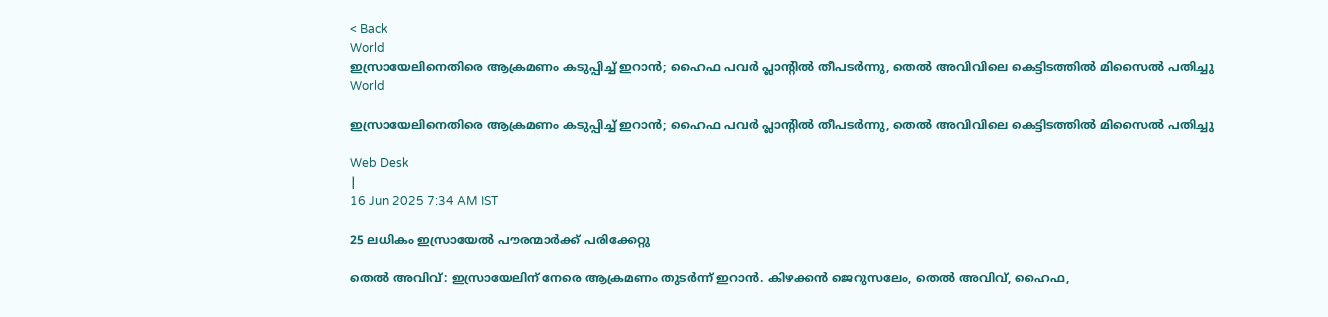< Back
World
ഇസ്രായേലിനെതിരെ ആക്രമണം കടുപ്പിച്ച് ഇറാൻ; ഹൈഫ പവർ പ്ലാന്റിൽ തീപടർന്നു, തെൽ അവിവിലെ കെട്ടിടത്തിൽ മിസൈൽ പതിച്ചു
World

ഇസ്രായേലിനെതിരെ ആക്രമണം കടുപ്പിച്ച് ഇറാൻ; ഹൈഫ പവർ പ്ലാന്റിൽ തീപടർന്നു, തെൽ അവിവിലെ കെട്ടിടത്തിൽ മിസൈൽ പതിച്ചു

Web Desk
|
16 Jun 2025 7:34 AM IST

25 ലധികം ഇസ്രായേൽ പൗരന്മാർക്ക് പരിക്കേറ്റു

തെൽ അവിവ്: ഇസ്രായേലിന് നേരെ ആക്രമണം തുടർന്ന് ഇറാൻ. കിഴക്കൻ ജെറുസലേം, തെൽ അവിവ്, ഹൈഫ,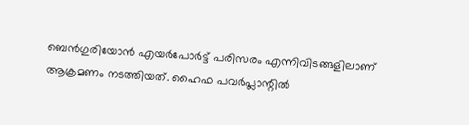ബെൻഗുരിയോൻ എയർപോർട്ട് പരിസരം എന്നിവിടങ്ങളിലാണ് ആക്രമണം നടത്തിയത്. ഹൈഫ പവർപ്ലാന്റിൽ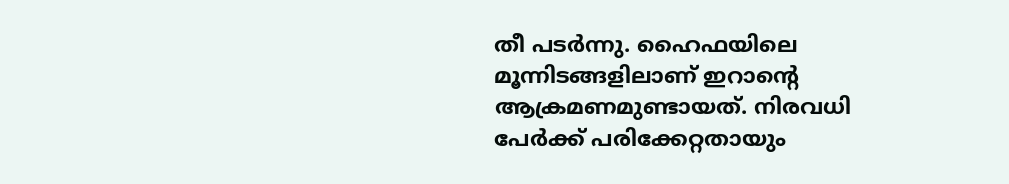തീ പടർന്നു. ഹൈഫയിലെ മൂന്നിടങ്ങളിലാണ് ഇറാന്റെ ആക്രമണമുണ്ടായത്. നിരവധി പേര്‍ക്ക് പരിക്കേറ്റതായും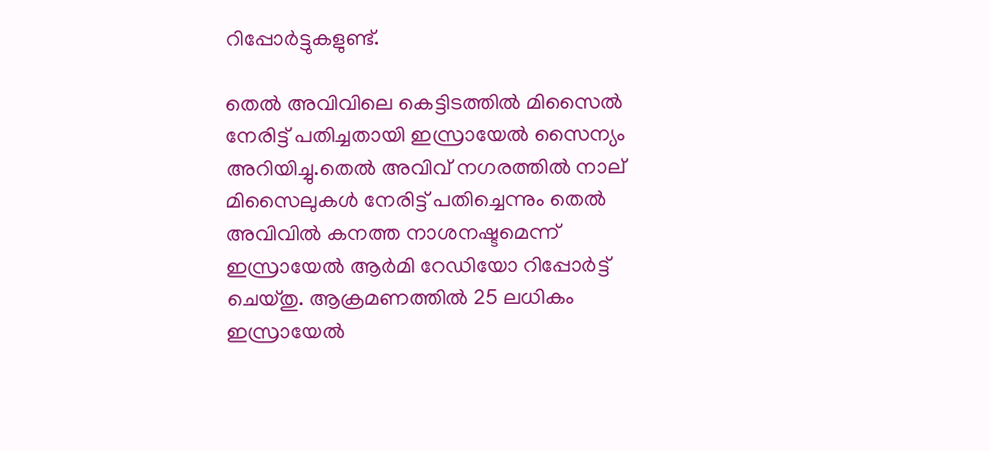റിപ്പോര്‍ട്ടുകളുണ്ട്.

തെൽ അവിവിലെ കെട്ടിടത്തിൽ മിസൈൽ നേരിട്ട് പതിച്ചതായി ഇസ്രായേൽ സൈന്യം അറിയിച്ചു.തെൽ അവിവ് നഗരത്തിൽ നാല് മിസൈലുകൾ നേരിട്ട് പതിച്ചെന്നും തെൽ അവിവിൽ കനത്ത നാശനഷ്ടമെന്ന് ഇസ്രായേൽ ആർമി റേഡിയോ റിപ്പോര്‍ട്ട് ചെയ്തു. ആക്രമണത്തില്‍ 25 ലധികം ഇസ്രായേൽ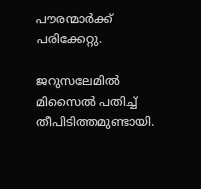പൗരന്മാർക്ക് പരിക്കേറ്റു.

ജറുസലേമിൽ മിസൈൽ പതിച്ച് തീപിടിത്തമുണ്ടായി.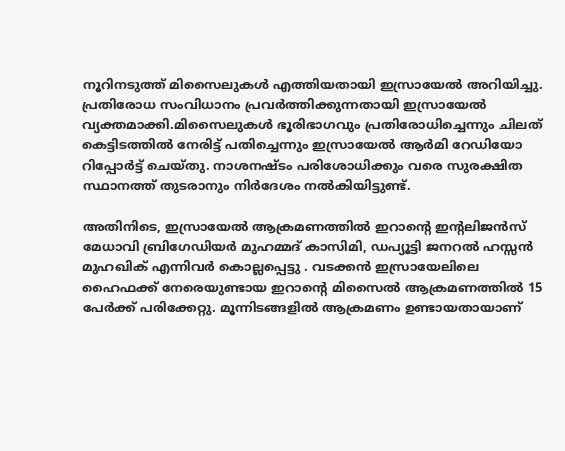നൂറിനടുത്ത് മിസൈലുകൾ എത്തിയതായി ഇസ്രായേൽ അറിയിച്ചു. പ്രതിരോധ സംവിധാനം പ്രവർത്തിക്കുന്നതായി ഇസ്രായേൽ വ്യക്തമാക്കി.മിസൈലുകള്‍ ഭൂരിഭാഗവും പ്രതിരോധിച്ചെന്നും ചിലത് കെട്ടിടത്തിൽ നേരിട്ട് പതിച്ചെന്നും ഇസ്രായേൽ ആർമി റേഡിയോ റിപ്പോര്‍ട്ട് ചെയ്തു. നാശനഷ്ടം പരിശോധിക്കും വരെ സുരക്ഷിത സ്ഥാനത്ത് തുടരാനും നിർദേശം നല്‍കിയിട്ടുണ്ട്.

അതിനിടെ, ഇസ്രായേൽ ആക്രമണത്തിൽ ഇറാന്‍റെ ഇന്റലിജൻസ് മേധാവി ബ്രിഗേഡിയർ മുഹമ്മദ് കാസിമി, ഡപ്യൂട്ടി ജനറൽ ഹസ്സൻ മുഹഖിക് എന്നിവർ കൊല്ലപ്പെട്ടു . വടക്കന്‍ ഇസ്രായേലിലെ ഹൈഫക്ക് നേരെയുണ്ടായ ഇറാൻ്റെ മിസൈൽ ആക്രമണത്തിൽ 15 പേർക്ക് പരിക്കേറ്റു. മൂന്നിടങ്ങളില്‍ ആക്രമണം ഉണ്ടായതായാണ്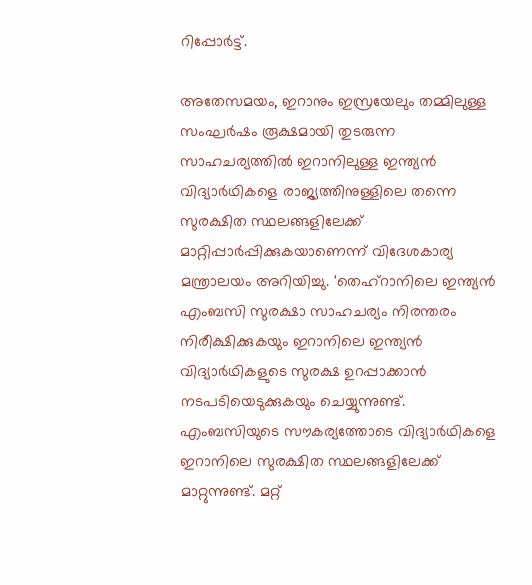റിപ്പോര്‍ട്ട്.

അതേസമയം, ഇറാനും ഇസ്രയേലും തമ്മിലുള്ള സംഘര്‍ഷം രൂക്ഷമായി തുടരുന്ന സാഹചര്യത്തിൽ‌ ഇറാനിലുള്ള ഇന്ത്യൻ വിദ്യാർഥികളെ രാജ്യത്തിനുള്ളിലെ തന്നെ സുരക്ഷിത സ്ഥലങ്ങളിലേക്ക് മാറ്റിപ്പാർപ്പിക്കുകയാണെന്ന് വിദേശകാര്യ മന്ത്രാലയം അറിയിച്ചു. 'തെഹ്റാനിലെ ഇന്ത്യൻ എംബസി സുരക്ഷാ സാഹചര്യം നിരന്തരം നിരീക്ഷിക്കുകയും ഇറാനിലെ ഇന്ത്യൻ വിദ്യാർഥികളുടെ സുരക്ഷ ഉറപ്പാക്കാൻ നടപടിയെടുക്കുകയും ചെയ്യുന്നുണ്ട്. എംബസിയുടെ സൗകര്യത്തോടെ വിദ്യാർഥികളെ ഇറാനിലെ സുരക്ഷിത സ്ഥലങ്ങളിലേക്ക് മാറ്റുന്നുണ്ട്. മറ്റ്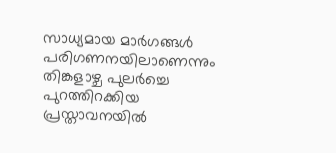സാധ്യമായ മാർഗങ്ങൾ പരിഗണനയിലാണെന്നും തിങ്കളാഴ്ച പുലർച്ചെ പുറത്തിറക്കിയ പ്രസ്താവനയിൽ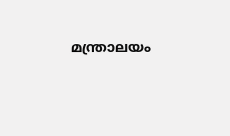മന്ത്രാലയം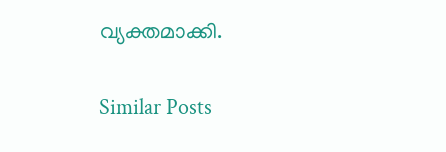വ്യക്തമാക്കി.

Similar Posts